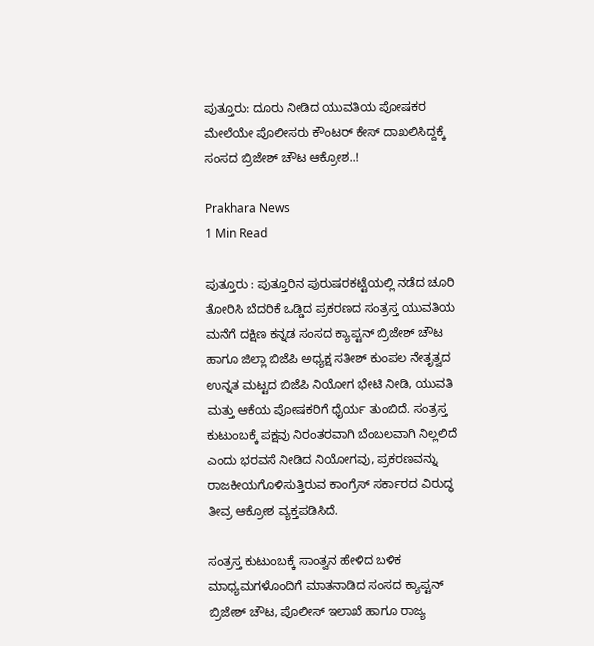ಪುತ್ತೂರು: ದೂರು ನೀಡಿದ ಯುವತಿಯ ಪೋಷಕರ ಮೇಲೆಯೇ ಪೊಲೀಸರು ಕೌಂಟರ್ ಕೇಸ್ ದಾಖಲಿಸಿದ್ದಕ್ಕೆ ಸಂಸದ ಬ್ರಿಜೇಶ್ ಚೌಟ ಆಕ್ರೋಶ..!

Prakhara News
1 Min Read

ಪುತ್ತೂರು : ಪುತ್ತೂರಿನ ಪುರುಷರಕಟ್ಟೆಯಲ್ಲಿ ನಡೆದ ಚೂರಿ ತೋರಿಸಿ ಬೆದರಿಕೆ ಒಡ್ಡಿದ ಪ್ರಕರಣದ ಸಂತ್ರಸ್ತ ಯುವತಿಯ ಮನೆಗೆ ದಕ್ಷಿಣ ಕನ್ನಡ ಸಂಸದ ಕ್ಯಾಪ್ಟನ್ ಬ್ರಿಜೇಶ್ ಚೌಟ ಹಾಗೂ ಜಿಲ್ಲಾ ಬಿಜೆಪಿ ಅಧ್ಯಕ್ಷ ಸತೀಶ್ ಕುಂಪಲ ನೇತೃತ್ವದ ಉನ್ನತ ಮಟ್ಟದ ಬಿಜೆಪಿ ನಿಯೋಗ ಭೇಟಿ ನೀಡಿ, ಯುವತಿ ಮತ್ತು ಆಕೆಯ ಪೋಷಕರಿಗೆ ಧೈರ್ಯ ತುಂಬಿದೆ. ಸಂತ್ರಸ್ತ ಕುಟುಂಬಕ್ಕೆ ಪಕ್ಷವು ನಿರಂತರವಾಗಿ ಬೆಂಬಲವಾಗಿ ನಿಲ್ಲಲಿದೆ ಎಂದು ಭರವಸೆ ನೀಡಿದ ನಿಯೋಗವು, ಪ್ರಕರಣವನ್ನು ರಾಜಕೀಯಗೊಳಿಸುತ್ತಿರುವ ಕಾಂಗ್ರೆಸ್ ಸರ್ಕಾರದ ವಿರುದ್ಧ ತೀವ್ರ ಆಕ್ರೋಶ ವ್ಯಕ್ತಪಡಿಸಿದೆ.

ಸಂತ್ರಸ್ತ ಕುಟುಂಬಕ್ಕೆ ಸಾಂತ್ವನ ಹೇಳಿದ ಬಳಿಕ ಮಾಧ್ಯಮಗಳೊಂದಿಗೆ ಮಾತನಾಡಿದ ಸಂಸದ ಕ್ಯಾಪ್ಟನ್ ಬ್ರಿಜೇಶ್ ಚೌಟ, ಪೊಲೀಸ್ ಇಲಾಖೆ ಹಾಗೂ ರಾಜ್ಯ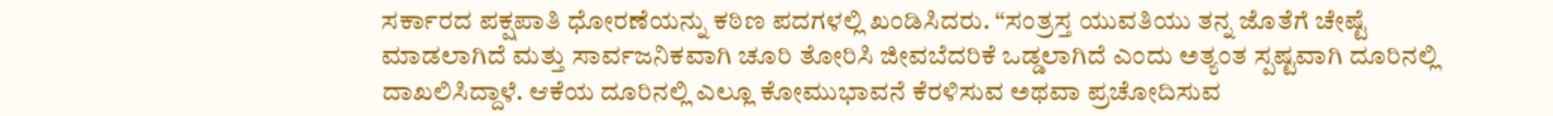ಸರ್ಕಾರದ ಪಕ್ಷಪಾತಿ ಧೋರಣೆಯನ್ನು ಕಠಿಣ ಪದಗಳಲ್ಲಿ ಖಂಡಿಸಿದರು. “ಸಂತ್ರಸ್ತ ಯುವತಿಯು ತನ್ನ ಜೊತೆಗೆ ಚೇಷ್ಟೆ ಮಾಡಲಾಗಿದೆ ಮತ್ತು ಸಾರ್ವಜನಿಕವಾಗಿ ಚೂರಿ ತೋರಿಸಿ ಜೀವಬೆದರಿಕೆ ಒಡ್ಡಲಾಗಿದೆ ಎಂದು ಅತ್ಯಂತ ಸ್ಪಷ್ಟವಾಗಿ ದೂರಿನಲ್ಲಿ ದಾಖಲಿಸಿದ್ದಾಳೆ. ಆಕೆಯ ದೂರಿನಲ್ಲಿ ಎಲ್ಲೂ ಕೋಮುಭಾವನೆ ಕೆರಳಿಸುವ ಅಥವಾ ಪ್ರಚೋದಿಸುವ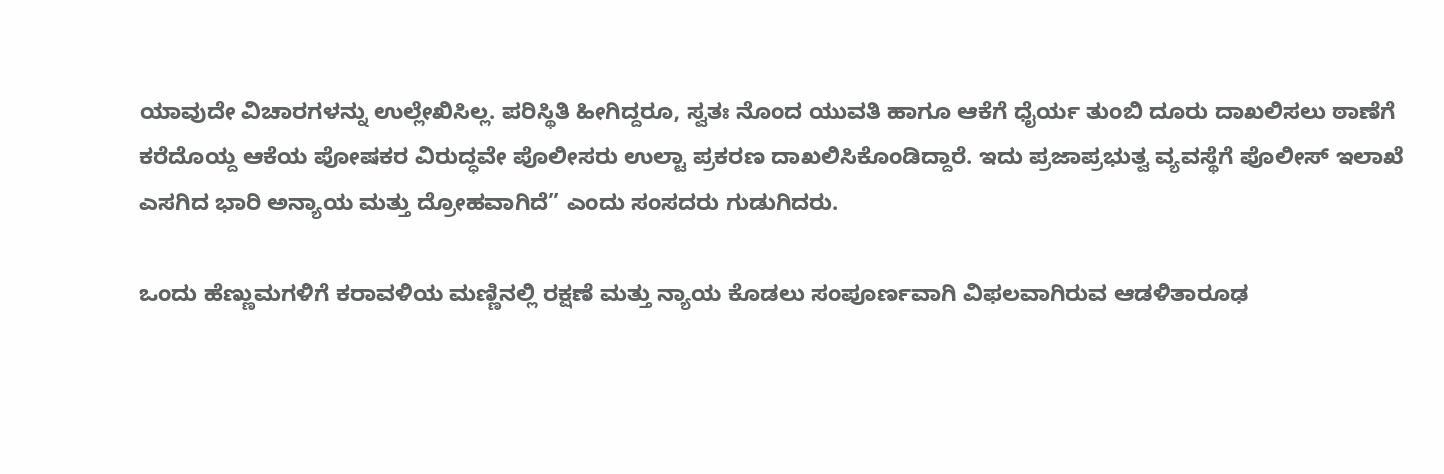ಯಾವುದೇ ವಿಚಾರಗಳನ್ನು ಉಲ್ಲೇಖಿಸಿಲ್ಲ. ಪರಿಸ್ಥಿತಿ ಹೀಗಿದ್ದರೂ, ಸ್ವತಃ ನೊಂದ ಯುವತಿ ಹಾಗೂ ಆಕೆಗೆ ಧೈರ್ಯ ತುಂಬಿ ದೂರು ದಾಖಲಿಸಲು ಠಾಣೆಗೆ ಕರೆದೊಯ್ದ ಆಕೆಯ ಪೋಷಕರ ವಿರುದ್ಧವೇ ಪೊಲೀಸರು ಉಲ್ಟಾ ಪ್ರಕರಣ ದಾಖಲಿಸಿಕೊಂಡಿದ್ದಾರೆ. ಇದು ಪ್ರಜಾಪ್ರಭುತ್ವ ವ್ಯವಸ್ಥೆಗೆ ಪೊಲೀಸ್ ಇಲಾಖೆ ಎಸಗಿದ ಭಾರಿ ಅನ್ಯಾಯ ಮತ್ತು ದ್ರೋಹವಾಗಿದೆ” ಎಂದು ಸಂಸದರು ಗುಡುಗಿದರು.

ಒಂದು ಹೆಣ್ಣುಮಗಳಿಗೆ ಕರಾವಳಿಯ ಮಣ್ಣಿನಲ್ಲಿ ರಕ್ಷಣೆ ಮತ್ತು ನ್ಯಾಯ ಕೊಡಲು ಸಂಪೂರ್ಣವಾಗಿ ವಿಫಲವಾಗಿರುವ ಆಡಳಿತಾರೂಢ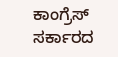ಕಾಂಗ್ರೆಸ್ ಸರ್ಕಾರದ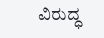ವಿರುದ್ಧ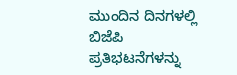ಮುಂದಿನ ದಿನಗಳಲ್ಲಿ ಬಿಜೆಪಿ ಪ್ರತಿಭಟನೆಗಳನ್ನು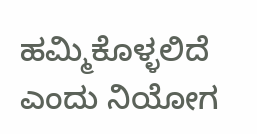ಹಮ್ಮಿಕೊಳ್ಳಲಿದೆ ಎಂದು ನಿಯೋಗ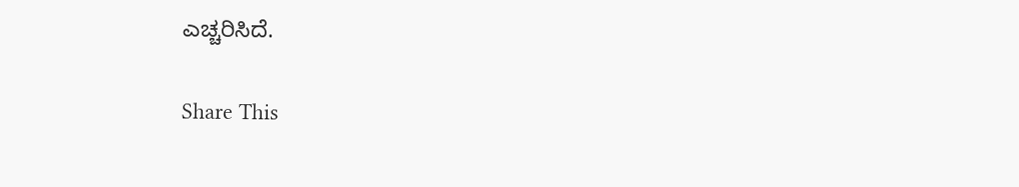ಎಚ್ಚರಿಸಿದೆ.

Share This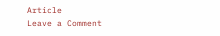Article
Leave a Comment